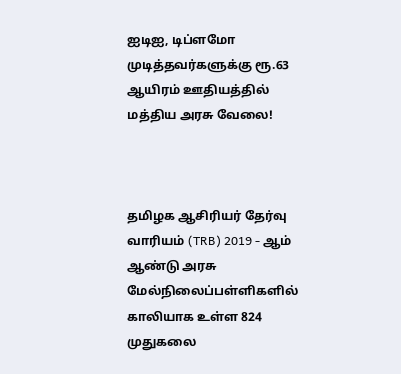ஐடிஐ, டிப்ளமோ முடித்தவர்களுக்கு ரூ.63 ஆயிரம் ஊதியத்தில் மத்திய அரசு வேலை!



தமிழக ஆசிரியர் தேர்வு வாரியம் (TRB) 2019 - ஆம் ஆண்டு அரசு மேல்நிலைப்பள்ளிகளில் காலியாக உள்ள 824 முதுகலை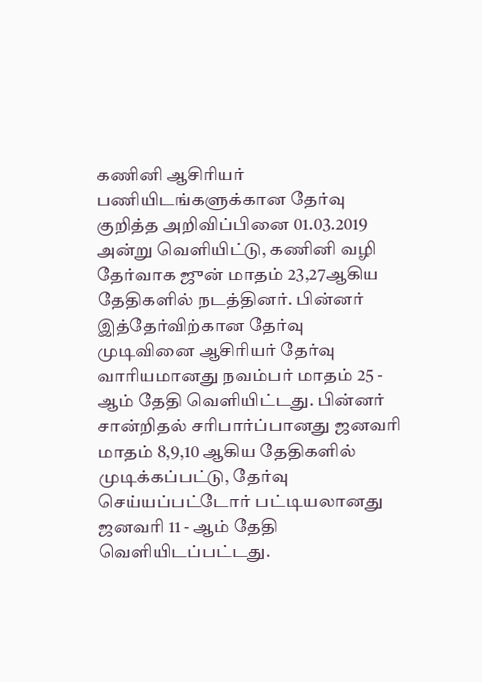கணினி ஆசிரியர் பணியிடங்களுக்கான தேர்வு குறித்த அறிவிப்பினை 01.03.2019 அன்று வெளியிட்டு, கணினி வழி தேர்வாக ஜுன் மாதம் 23,27ஆகிய தேதிகளில் நடத்தினர். பின்னர் இத்தேர்விற்கான தேர்வு முடிவினை ஆசிரியர் தேர்வு வாரியமானது நவம்பர் மாதம் 25 - ஆம் தேதி வெளியிட்டது. பின்னர் சான்றிதல் சரிபார்ப்பானது ஜனவரி மாதம் 8,9,10 ஆகிய தேதிகளில் முடிக்கப்பட்டு, தேர்வு செய்யப்பட்டோர் பட்டியலானது ஜனவரி 11 - ஆம் தேதி வெளியிடப்பட்டது.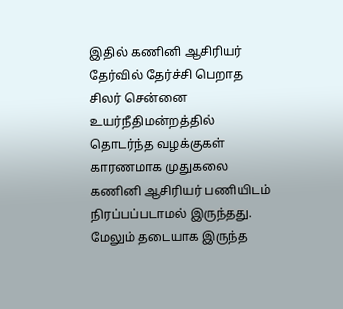இதில் கணினி ஆசிரியர் தேர்வில் தேர்ச்சி பெறாத சிலர் சென்னை உயர்நீதிமன்றத்தில் தொடர்ந்த வழக்குகள் காரணமாக முதுகலை கணினி ஆசிரியர் பணியிடம் நிரப்பப்படாமல் இருந்தது. மேலும் தடையாக இருந்த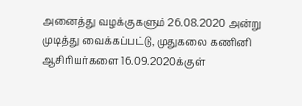அனைத்து வழக்குகளும் 26.08.2020 அன்று முடித்து வைக்கப்பட்டு, முதுகலை கணினி ஆசிரியர்களை 16.09.2020க்குள்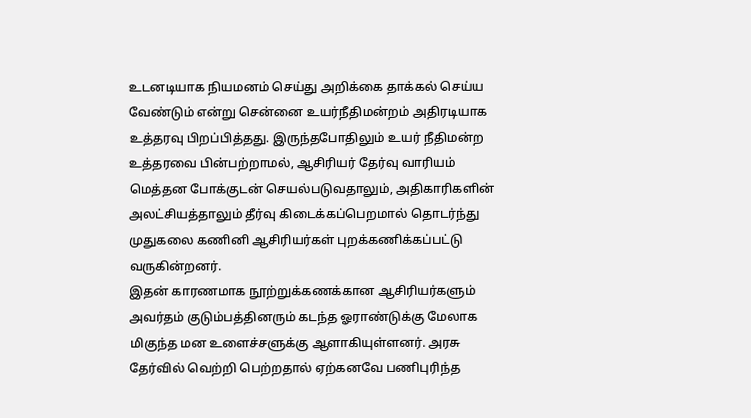உடனடியாக நியமனம் செய்து அறிக்கை தாக்கல் செய்ய வேண்டும் என்று சென்னை உயர்நீதிமன்றம் அதிரடியாக உத்தரவு பிறப்பித்தது. இருந்தபோதிலும் உயர் நீதிமன்ற உத்தரவை பின்பற்றாமல், ஆசிரியர் தேர்வு வாரியம் மெத்தன போக்குடன் செயல்படுவதாலும், அதிகாரிகளின் அலட்சியத்தாலும் தீர்வு கிடைக்கப்பெறமால் தொடர்ந்து முதுகலை கணினி ஆசிரியர்கள் புறக்கணிக்கப்பட்டு வருகின்றனர்.
இதன் காரணமாக நூற்றுக்கணக்கான ஆசிரியர்களும் அவர்தம் குடும்பத்தினரும் கடந்த ஓராண்டுக்கு மேலாக மிகுந்த மன உளைச்சளுக்கு ஆளாகியுள்ளனர். அரசு தேர்வில் வெற்றி பெற்றதால் ஏற்கனவே பணிபுரிந்த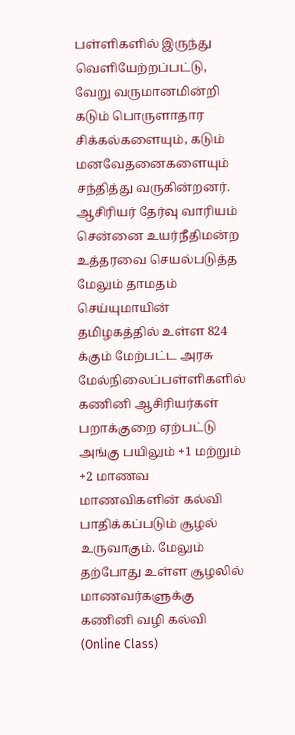பள்ளிகளில் இருந்து வெளியேற்றப்பட்டு, வேறு வருமானமின்றி கடும் பொருளாதார சிக்கல்களையும், கடும் மனவேதனைகளையும் சந்தித்து வருகின்றனர். ஆசிரியர் தேர்வு வாரியம் சென்னை உயர்நீதிமன்ற உத்தரவை செயல்படுத்த மேலும் தாமதம் செய்யுமாயின் தமிழகத்தில் உள்ள 824 க்கும் மேற்பட்ட அரசு மேல்நிலைப்பள்ளிகளில் கணினி ஆசிரியர்கள் பறாக்குறை ஏற்பட்டு அங்கு பயிலும் +1 மற்றும் +2 மாணவ மாணவிகளின் கல்வி பாதிக்கப்படும் சூழல் உருவாகும். மேலும் தற்போது உள்ள சூழலில் மாணவர்களுக்கு கணினி வழி கல்வி (Online Class)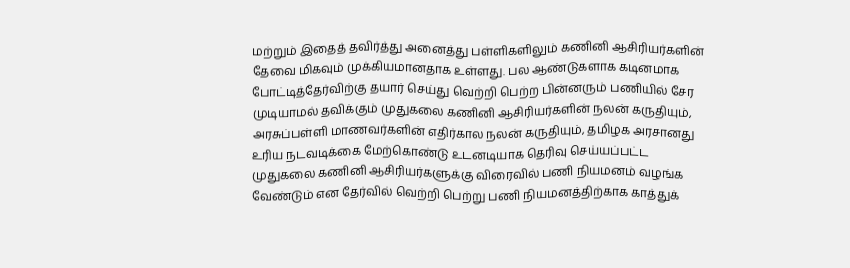மற்றும் இதைத் தவிர்த்து அனைத்து பள்ளிகளிலும் கணினி ஆசிரியர்களின் தேவை மிகவும் முக்கியமானதாக உள்ளது. பல ஆண்டுகளாக கடினமாக போட்டித்தேர்விற்கு தயார் செய்து வெற்றி பெற்ற பின்னரும் பணியில் சேர முடியாமல் தவிக்கும் முதுகலை கணினி ஆசிரியர்களின் நலன் கருதியும், அரசுப்பள்ளி மாணவர்களின் எதிர்கால நலன் கருதியும், தமிழக அரசானது உரிய நடவடிக்கை மேற்கொண்டு உடனடியாக தெரிவு செய்யப்பட்ட முதுகலை கணினி ஆசிரியர்களுக்கு விரைவில் பணி நியமனம் வழங்க வேண்டும் என தேர்வில் வெற்றி பெற்று பணி நியமனத்திற்காக காத்துக்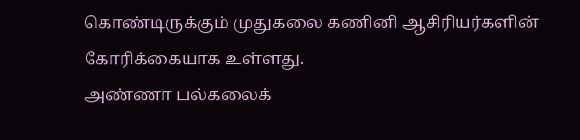கொண்டிருக்கும் முதுகலை கணினி ஆசிரியர்களின் கோரிக்கையாக உள்ளது.
அண்ணா பல்கலைக்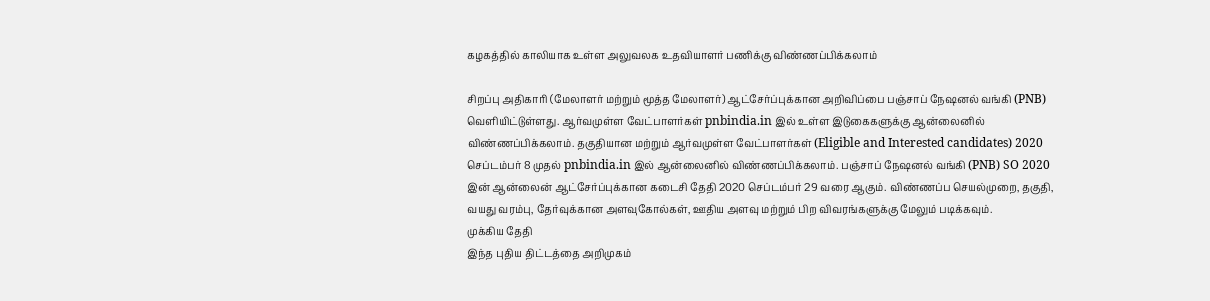கழகத்தில் காலியாக உள்ள அலுவலக உதவியாளர் பணிக்கு விண்ணப்பிக்கலாம்

சிறப்பு அதிகாரி (மேலாளர் மற்றும் மூத்த மேலாளர்) ஆட்சேர்ப்புக்கான அறிவிப்பை பஞ்சாப் நேஷனல் வங்கி (PNB) வெளியிட்டுள்ளது. ஆர்வமுள்ள வேட்பாளர்கள் pnbindia.in இல் உள்ள இடுகைகளுக்கு ஆன்லைனில் விண்ணப்பிக்கலாம். தகுதியான மற்றும் ஆர்வமுள்ள வேட்பாளர்கள் (Eligible and Interested candidates) 2020 செப்டம்பர் 8 முதல் pnbindia.in இல் ஆன்லைனில் விண்ணப்பிக்கலாம். பஞ்சாப் நேஷனல் வங்கி (PNB) SO 2020 இன் ஆன்லைன் ஆட்சேர்ப்புக்கான கடைசி தேதி 2020 செப்டம்பர் 29 வரை ஆகும். விண்ணப்ப செயல்முறை, தகுதி, வயது வரம்பு, தேர்வுக்கான அளவுகோல்கள், ஊதிய அளவு மற்றும் பிற விவரங்களுக்கு மேலும் படிக்கவும்.
முக்கிய தேதி
இந்த புதிய திட்டத்தை அறிமுகம்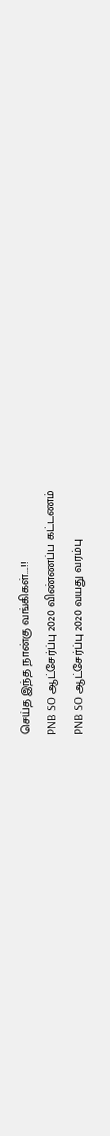செய்த இந்த நான்கு வங்கிகள்....!!
PNB SO ஆட்சேர்ப்பு 2020 விண்ணப்ப கட்டணம்
PNB SO ஆட்சேர்ப்பு 2020 வயது வரம்பு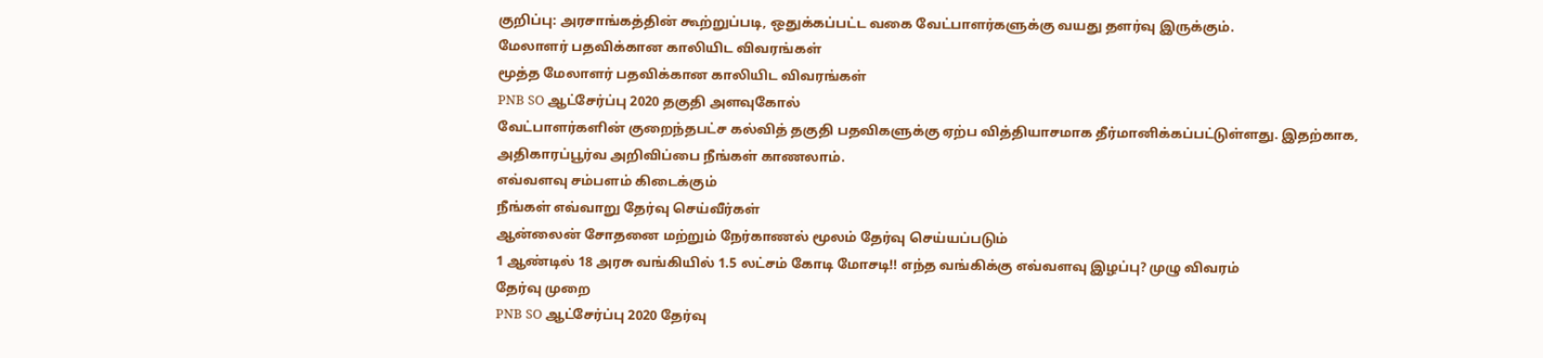குறிப்பு: அரசாங்கத்தின் கூற்றுப்படி, ஒதுக்கப்பட்ட வகை வேட்பாளர்களுக்கு வயது தளர்வு இருக்கும்.
மேலாளர் பதவிக்கான காலியிட விவரங்கள்
மூத்த மேலாளர் பதவிக்கான காலியிட விவரங்கள்
PNB SO ஆட்சேர்ப்பு 2020 தகுதி அளவுகோல்
வேட்பாளர்களின் குறைந்தபட்ச கல்வித் தகுதி பதவிகளுக்கு ஏற்ப வித்தியாசமாக தீர்மானிக்கப்பட்டுள்ளது. இதற்காக, அதிகாரப்பூர்வ அறிவிப்பை நீங்கள் காணலாம்.
எவ்வளவு சம்பளம் கிடைக்கும்
நீங்கள் எவ்வாறு தேர்வு செய்வீர்கள்
ஆன்லைன் சோதனை மற்றும் நேர்காணல் மூலம் தேர்வு செய்யப்படும்
1 ஆண்டில் 18 அரசு வங்கியில் 1.5 லட்சம் கோடி மோசடி!! எந்த வங்கிக்கு எவ்வளவு இழப்பு? முழு விவரம்
தேர்வு முறை
PNB SO ஆட்சேர்ப்பு 2020 தேர்வு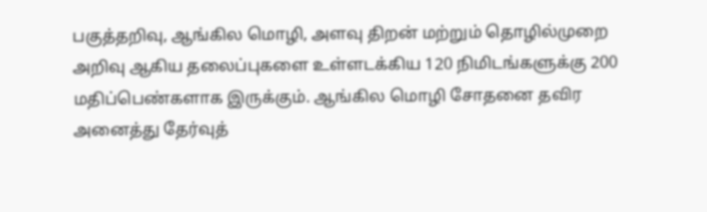பகுத்தறிவு, ஆங்கில மொழி, அளவு திறன் மற்றும் தொழில்முறை அறிவு ஆகிய தலைப்புகளை உள்ளடக்கிய 120 நிமிடங்களுக்கு 200 மதிப்பெண்களாக இருக்கும். ஆங்கில மொழி சோதனை தவிர அனைத்து தேர்வுத்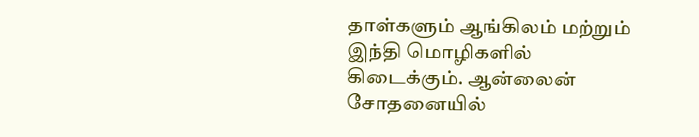தாள்களும் ஆங்கிலம் மற்றும் இந்தி மொழிகளில் கிடைக்கும். ஆன்லைன் சோதனையில்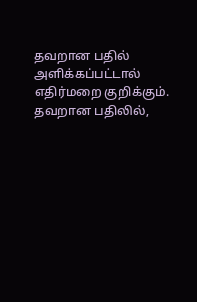தவறான பதில் அளிக்கப்பட்டால் எதிர்மறை குறிக்கும். தவறான பதிலில்,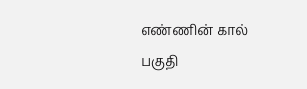எண்ணின் கால் பகுதி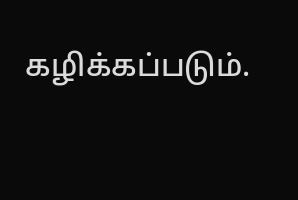கழிக்கப்படும்.